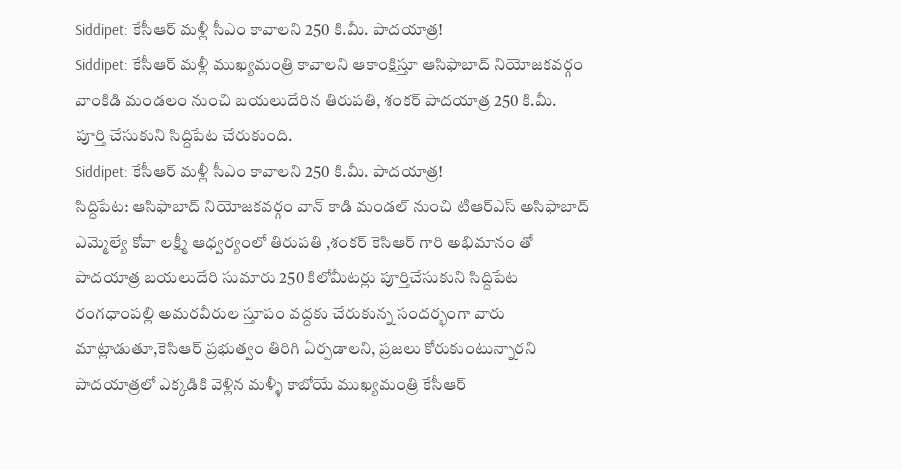Siddipet: కేసీఆర్ మళ్లీ సీఎం కావాలని 250 కి.మీ. పాదయాత్ర!
Siddipet: కేసీఆర్ మళ్లీ ముఖ్యమంత్రి కావాలని ఆకాంక్షిస్తూ ఆసిఫాబాద్ నియోజకవర్గం వాంకిడి మండలం నుంచి బయలుదేరిన తిరుపతి, శంకర్ పాదయాత్ర 250 కి.మీ. పూర్తి చేసుకుని సిద్దిపేట చేరుకుంది.
Siddipet: కేసీఆర్ మళ్లీ సీఎం కావాలని 250 కి.మీ. పాదయాత్ర!
సిద్దిపేట: ఆసిఫాబాద్ నియోజకవర్గం వాన్ కాడి మండల్ నుంచి టిఆర్ఎస్ అసిఫాబాద్ ఎమ్మెల్యే కోవా లక్ష్మీ ఆధ్వర్యంలో తిరుపతి ,శంకర్ కెసిఆర్ గారి అభిమానం తో పాదయాత్ర బయలుదేరి సుమారు 250 కిలోమీటర్లు పూర్తిచేసుకుని సిద్దిపేట రంగధాంపల్లి అమరవీరుల స్తూపం వద్దకు చేరుకున్న సందర్భంగా వారు మాట్లాడుతూ,కెసిఆర్ ప్రభుత్వం తిరిగి ఏర్పడాలని, ప్రజలు కోరుకుంటున్నారని పాదయాత్రలో ఎక్కడికి వెళ్లిన మళ్ళీ కాబోయే ముఖ్యమంత్రి కేసీఆర్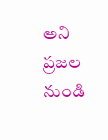అని ప్రజల నుండి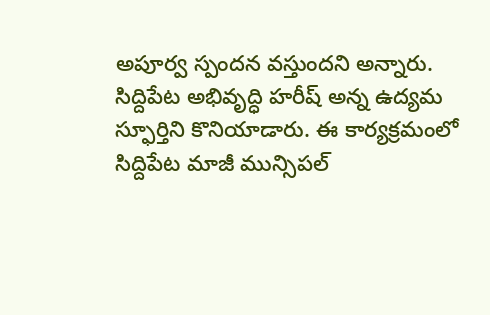అపూర్వ స్పందన వస్తుందని అన్నారు.
సిద్దిపేట అభివృద్ధి హరీష్ అన్న ఉద్యమ స్ఫూర్తిని కొనియాడారు. ఈ కార్యక్రమంలో సిద్దిపేట మాజీ మున్సిపల్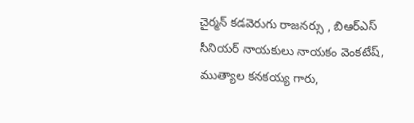చైర్మన్ కడవెరుగు రాజనర్సు , బిఆర్ఎస్ సీనియర్ నాయకులు నాయకం వెంకటేష్, ముత్యాల కనకయ్య గారు,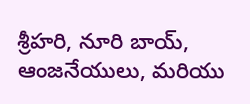శ్రీహరి, నూరి బాయ్, ఆంజనేయులు, మరియు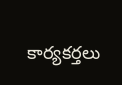కార్యకర్తలు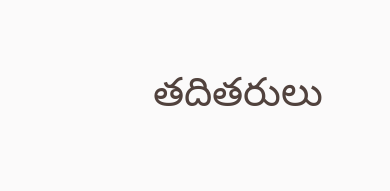తదితరులు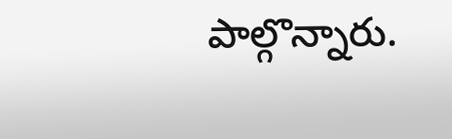పాల్గొన్నారు.